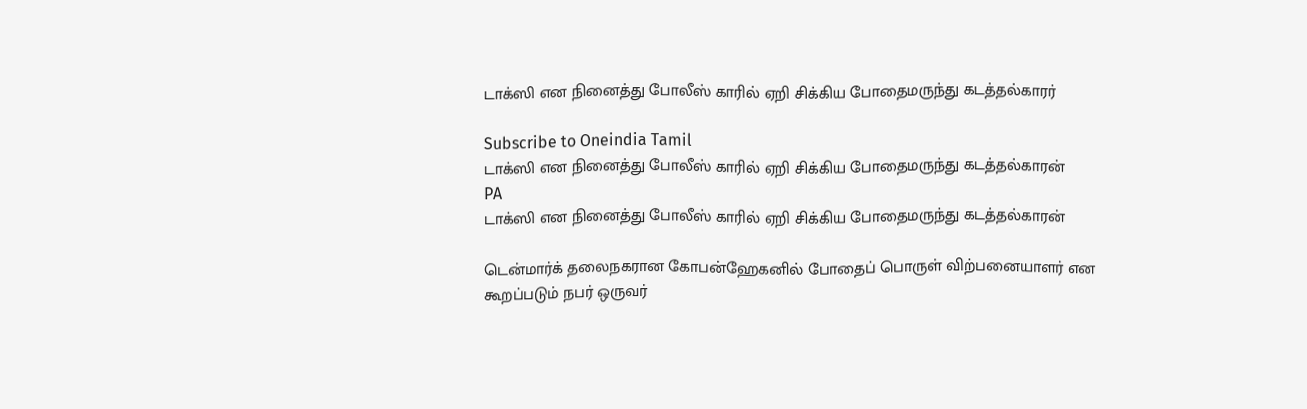டாக்ஸி என நினைத்து போலீஸ் காரில் ஏறி சிக்கிய போதைமருந்து கடத்தல்காரர்

Subscribe to Oneindia Tamil
டாக்ஸி என நினைத்து போலீஸ் காரில் ஏறி சிக்கிய போதைமருந்து கடத்தல்காரன்
PA
டாக்ஸி என நினைத்து போலீஸ் காரில் ஏறி சிக்கிய போதைமருந்து கடத்தல்காரன்

டென்மார்க் தலைநகரான கோபன்ஹேகனில் போதைப் பொருள் விற்பனையாளர் என கூறப்படும் நபர் ஒருவர்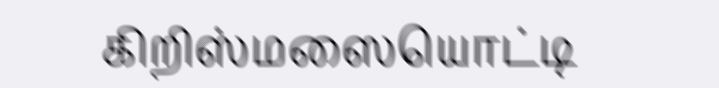கிறிஸ்மஸையொட்டி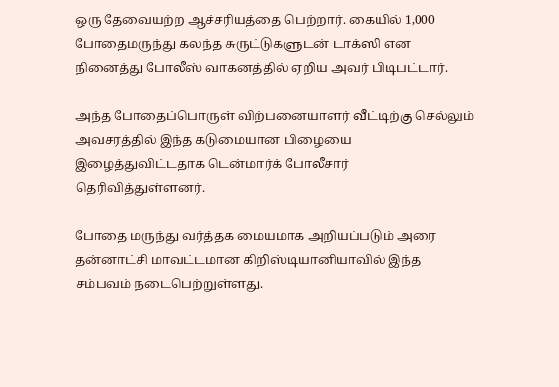ஒரு தேவையற்ற ஆச்சரியத்தை பெற்றார். கையில் 1,000 போதைமருந்து கலந்த சுருட்டுகளுடன் டாக்ஸி என நினைத்து போலீஸ் வாகனத்தில் ஏறிய அவர் பிடிபட்டார்.

அந்த போதைப்பொருள் விற்பனையாளர் வீட்டிற்கு செல்லும் அவசரத்தில் இந்த கடுமையான பிழையை இழைத்துவிட்டதாக டென்மார்க் போலீசார் தெரிவித்துள்ளனர்.

போதை மருந்து வர்த்தக மையமாக அறியப்படும் அரை தன்னாட்சி மாவட்டமான கிறிஸ்டியானியாவில் இந்த சம்பவம் நடைபெற்றுள்ளது.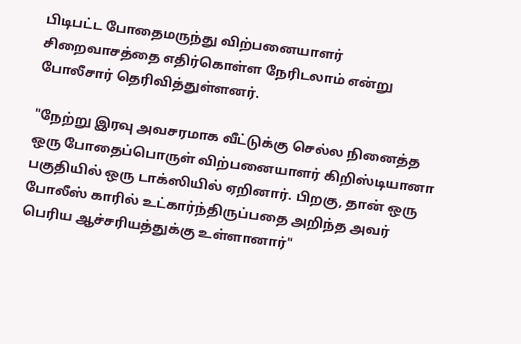பிடிபட்ட போதைமருந்து விற்பனையாளர் சிறைவாசத்தை எதிர்கொள்ள நேரிடலாம் என்று போலீசார் தெரிவித்துள்ளனர்.

"நேற்று இரவு அவசரமாக வீட்டுக்கு செல்ல நினைத்த ஒரு போதைப்பொருள் விற்பனையாளர் கிறிஸ்டியானா பகுதியில் ஒரு டாக்ஸியில் ஏறினார். பிறகு, தான் ஒரு போலீஸ் காரில் உட்கார்ந்திருப்பதை அறிந்த அவர் பெரிய ஆச்சரியத்துக்கு உள்ளானார்"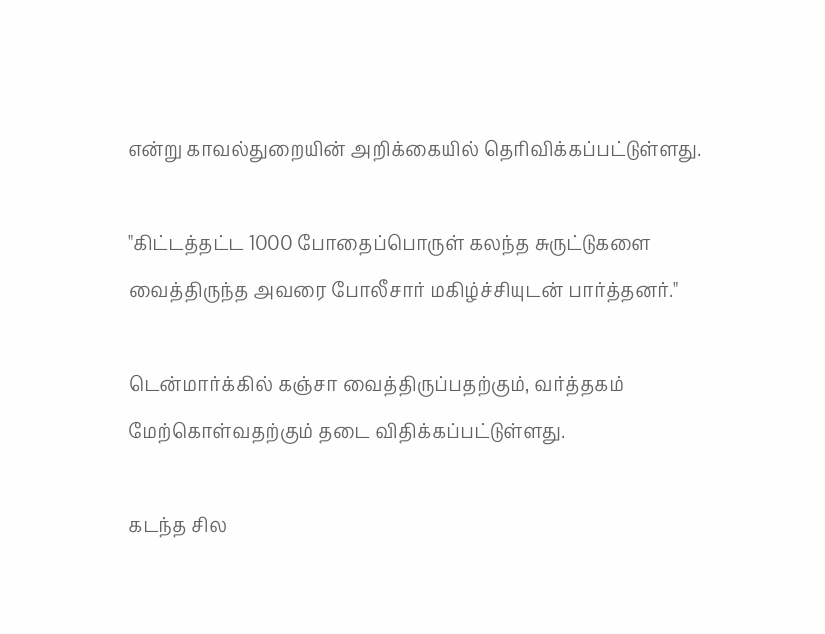என்று காவல்துறையின் அறிக்கையில் தெரிவிக்கப்பட்டுள்ளது.

"கிட்டத்தட்ட 1000 போதைப்பொருள் கலந்த சுருட்டுகளை வைத்திருந்த அவரை போலீசார் மகிழ்ச்சியுடன் பார்த்தனர்."

டென்மார்க்கில் கஞ்சா வைத்திருப்பதற்கும், வர்த்தகம் மேற்கொள்வதற்கும் தடை விதிக்கப்பட்டுள்ளது.

கடந்த சில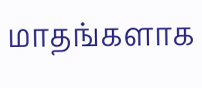மாதங்களாக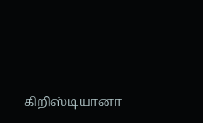கிறிஸ்டியானா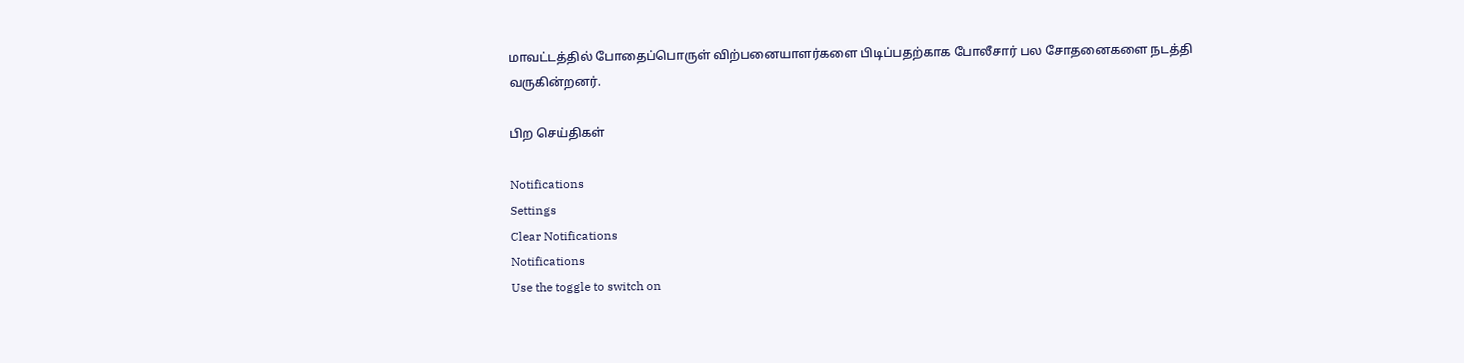மாவட்டத்தில் போதைப்பொருள் விற்பனையாளர்களை பிடிப்பதற்காக போலீசார் பல சோதனைகளை நடத்தி வருகின்றனர்.

பிற செய்திகள்

Notifications
Settings
Clear Notifications
Notifications
Use the toggle to switch on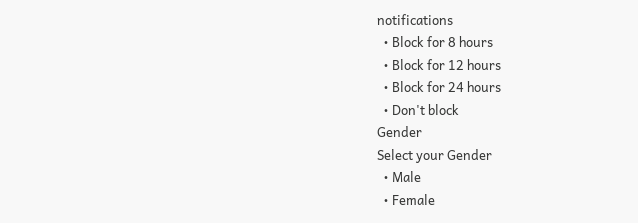notifications
  • Block for 8 hours
  • Block for 12 hours
  • Block for 24 hours
  • Don't block
Gender
Select your Gender
  • Male
  • Female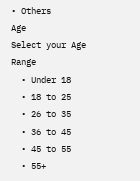• Others
Age
Select your Age Range
  • Under 18
  • 18 to 25
  • 26 to 35
  • 36 to 45
  • 45 to 55
  • 55+